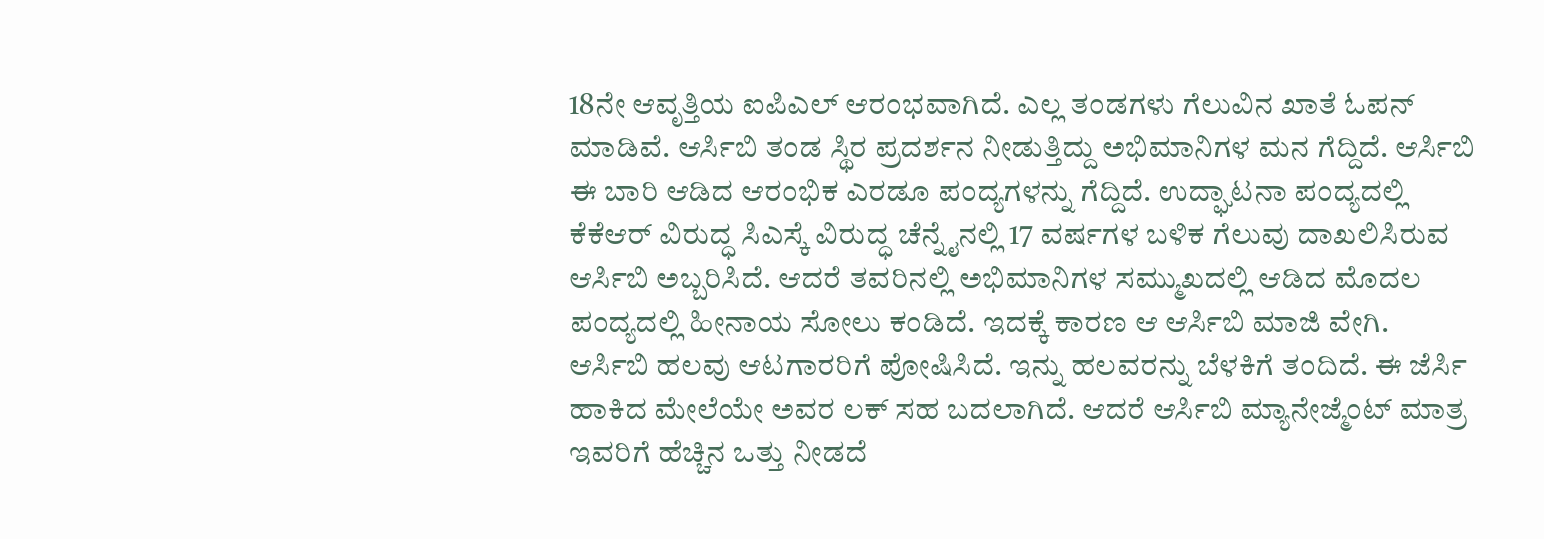18ನೇ ಆವೃತ್ತಿಯ ಐಪಿಎಲ್ ಆರಂಭವಾಗಿದೆ. ಎಲ್ಲ ತಂಡಗಳು ಗೆಲುವಿನ ಖಾತೆ ಓಪನ್ ಮಾಡಿವೆ. ಆರ್ಸಿಬಿ ತಂಡ ಸ್ಥಿರ ಪ್ರದರ್ಶನ ನೀಡುತ್ತಿದ್ದು ಅಭಿಮಾನಿಗಳ ಮನ ಗೆದ್ದಿದೆ. ಆರ್ಸಿಬಿ ಈ ಬಾರಿ ಆಡಿದ ಆರಂಭಿಕ ಎರಡೂ ಪಂದ್ಯಗಳನ್ನು ಗೆದ್ದಿದೆ. ಉದ್ಘಾಟನಾ ಪಂದ್ಯದಲ್ಲಿ ಕೆಕೆಆರ್ ವಿರುದ್ಧ ಸಿಎಸ್ಕೆ ವಿರುದ್ಧ ಚೆನ್ನೈನಲ್ಲಿ 17 ವರ್ಷಗಳ ಬಳಿಕ ಗೆಲುವು ದಾಖಲಿಸಿರುವ ಆರ್ಸಿಬಿ ಅಬ್ಬರಿಸಿದೆ. ಆದರೆ ತವರಿನಲ್ಲಿ ಅಭಿಮಾನಿಗಳ ಸಮ್ಮುಖದಲ್ಲಿ ಆಡಿದ ಮೊದಲ ಪಂದ್ಯದಲ್ಲಿ ಹೀನಾಯ ಸೋಲು ಕಂಡಿದೆ. ಇದಕ್ಕೆ ಕಾರಣ ಆ ಆರ್ಸಿಬಿ ಮಾಜಿ ವೇಗಿ.
ಆರ್ಸಿಬಿ ಹಲವು ಆಟಗಾರರಿಗೆ ಪೋಷಿಸಿದೆ. ಇನ್ನು ಹಲವರನ್ನು ಬೆಳಕಿಗೆ ತಂದಿದೆ. ಈ ಜೆರ್ಸಿ ಹಾಕಿದ ಮೇಲೆಯೇ ಅವರ ಲಕ್ ಸಹ ಬದಲಾಗಿದೆ. ಆದರೆ ಆರ್ಸಿಬಿ ಮ್ಯಾನೇಜ್ಮೆಂಟ್ ಮಾತ್ರ ಇವರಿಗೆ ಹೆಚ್ಚಿನ ಒತ್ತು ನೀಡದೆ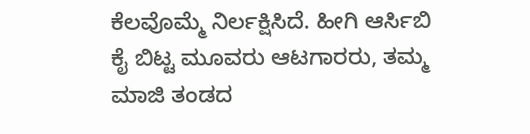ಕೆಲವೊಮ್ಮೆ ನಿರ್ಲಕ್ಷಿಸಿದೆ. ಹೀಗಿ ಆರ್ಸಿಬಿ ಕೈ ಬಿಟ್ಟ ಮೂವರು ಆಟಗಾರರು, ತಮ್ಮ ಮಾಜಿ ತಂಡದ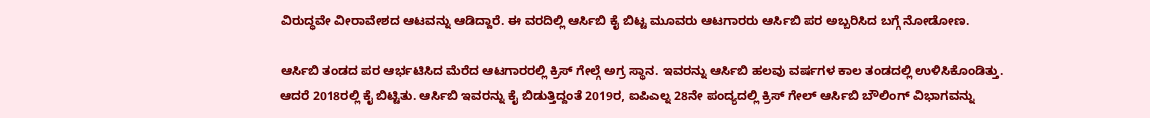ವಿರುದ್ಧವೇ ವೀರಾವೇಶದ ಆಟವನ್ನು ಆಡಿದ್ದಾರೆ. ಈ ವರದಿಲ್ಲಿ ಆರ್ಸಿಬಿ ಕೈ ಬಿಟ್ಟ ಮೂವರು ಆಟಗಾರರು ಆರ್ಸಿಬಿ ಪರ ಅಬ್ಬರಿಸಿದ ಬಗ್ಗೆ ನೋಡೋಣ.

ಆರ್ಸಿಬಿ ತಂಡದ ಪರ ಆರ್ಭಟಿಸಿದ ಮೆರೆದ ಆಟಗಾರರಲ್ಲಿ ಕ್ರಿಸ್ ಗೇಲ್ಗೆ ಅಗ್ರ ಸ್ಥಾನ. ಇವರನ್ನು ಆರ್ಸಿಬಿ ಹಲವು ವರ್ಷಗಳ ಕಾಲ ತಂಡದಲ್ಲಿ ಉಳಿಸಿಕೊಂಡಿತ್ತು. ಆದರೆ 2018ರಲ್ಲಿ ಕೈ ಬಿಟ್ಟಿತು. ಆರ್ಸಿಬಿ ಇವರನ್ನು ಕೈ ಬಿಡುತ್ತಿದ್ದಂತೆ 2019ರ, ಐಪಿಎಲ್ನ 28ನೇ ಪಂದ್ಯದಲ್ಲಿ ಕ್ರಿಸ್ ಗೇಲ್ ಆರ್ಸಿಬಿ ಬೌಲಿಂಗ್ ವಿಭಾಗವನ್ನು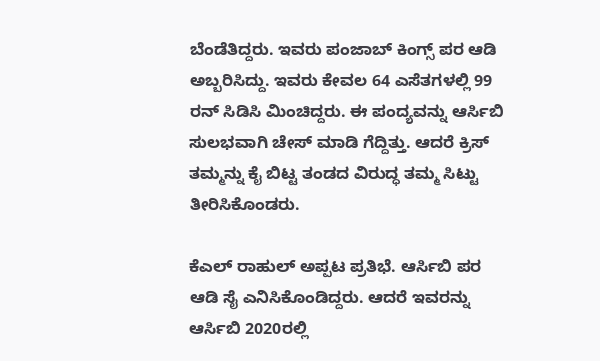ಬೆಂಡೆತಿದ್ದರು. ಇವರು ಪಂಜಾಬ್ ಕಿಂಗ್ಸ್ ಪರ ಆಡಿ ಅಬ್ಬರಿಸಿದ್ದು. ಇವರು ಕೇವಲ 64 ಎಸೆತಗಳಲ್ಲಿ 99 ರನ್ ಸಿಡಿಸಿ ಮಿಂಚಿದ್ದರು. ಈ ಪಂದ್ಯವನ್ನು ಆರ್ಸಿಬಿ ಸುಲಭವಾಗಿ ಚೇಸ್ ಮಾಡಿ ಗೆದ್ದಿತ್ತು. ಆದರೆ ಕ್ರಿಸ್ ತಮ್ಮನ್ನು ಕೈ ಬಿಟ್ಟ ತಂಡದ ವಿರುದ್ಧ ತಮ್ಮ ಸಿಟ್ಟು ತೀರಿಸಿಕೊಂಡರು.

ಕೆಎಲ್ ರಾಹುಲ್ ಅಪ್ಪಟ ಪ್ರತಿಭೆ. ಆರ್ಸಿಬಿ ಪರ ಆಡಿ ಸೈ ಎನಿಸಿಕೊಂಡಿದ್ದರು. ಆದರೆ ಇವರನ್ನು ಆರ್ಸಿಬಿ 2020ರಲ್ಲಿ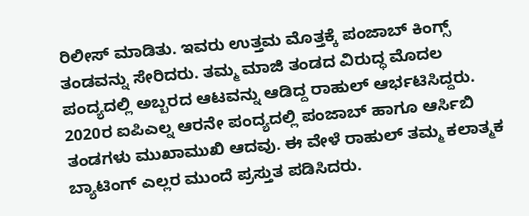ರಿಲೀಸ್ ಮಾಡಿತು. ಇವರು ಉತ್ತಮ ಮೊತ್ತಕ್ಕೆ ಪಂಜಾಬ್ ಕಿಂಗ್ಸ್ ತಂಡವನ್ನು ಸೇರಿದರು. ತಮ್ಮ ಮಾಜಿ ತಂಡದ ವಿರುದ್ಧ ಮೊದಲ ಪಂದ್ಯದಲ್ಲಿ ಅಬ್ಬರದ ಆಟವನ್ನು ಆಡಿದ್ದ ರಾಹುಲ್ ಆರ್ಭಟಿಸಿದ್ದರು. 2020ರ ಐಪಿಎಲ್ನ ಆರನೇ ಪಂದ್ಯದಲ್ಲಿ ಪಂಜಾಬ್ ಹಾಗೂ ಆರ್ಸಿಬಿ ತಂಡಗಳು ಮುಖಾಮುಖಿ ಆದವು. ಈ ವೇಳೆ ರಾಹುಲ್ ತಮ್ಮ ಕಲಾತ್ಮಕ ಬ್ಯಾಟಿಂಗ್ ಎಲ್ಲರ ಮುಂದೆ ಪ್ರಸ್ತುತ ಪಡಿಸಿದರು.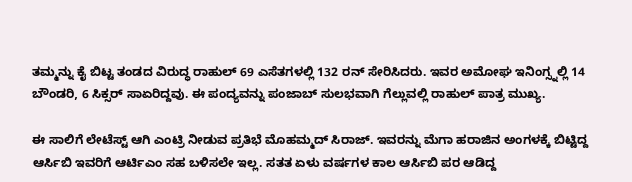ತಮ್ಮನ್ನು ಕೈ ಬಿಟ್ಟ ತಂಡದ ವಿರುದ್ಧ ರಾಹುಲ್ 69 ಎಸೆತಗಳಲ್ಲಿ 132 ರನ್ ಸೇರಿಸಿದರು. ಇವರ ಅಮೋಘ ಇನಿಂಗ್ಸ್ನಲ್ಲಿ 14 ಬೌಂಡರಿ, 6 ಸಿಕ್ಸರ್ ಸಾಏರಿದ್ದವು. ಈ ಪಂದ್ಯವನ್ನು ಪಂಜಾಬ್ ಸುಲಭವಾಗಿ ಗೆಲ್ಲುವಲ್ಲಿ ರಾಹುಲ್ ಪಾತ್ರ ಮುಖ್ಯ.

ಈ ಸಾಲಿಗೆ ಲೇಟೆಸ್ಟ್ ಆಗಿ ಎಂಟ್ರಿ ನೀಡುವ ಪ್ರತಿಭೆ ಮೊಹಮ್ಮದ್ ಸಿರಾಜ್. ಇವರನ್ನು ಮೆಗಾ ಹರಾಜಿನ ಅಂಗಳಕ್ಕೆ ಬಿಟ್ಟಿದ್ದ ಆರ್ಸಿಬಿ ಇವರಿಗೆ ಆರ್ಟಿಎಂ ಸಹ ಬಳಿಸಲೇ ಇಲ್ಲ. ಸತತ ಏಳು ವರ್ಷಗಳ ಕಾಲ ಆರ್ಸಿಬಿ ಪರ ಆಡಿದ್ದ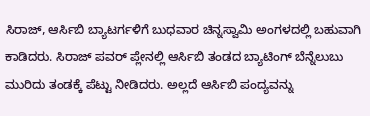ಸಿರಾಜ್, ಆರ್ಸಿಬಿ ಬ್ಯಾಟರ್ಗಳಿಗೆ ಬುಧವಾರ ಚಿನ್ನಸ್ವಾಮಿ ಅಂಗಳದಲ್ಲಿ ಬಹುವಾಗಿ ಕಾಡಿದರು. ಸಿರಾಜ್ ಪವರ್ ಪ್ಲೇನಲ್ಲಿ ಆರ್ಸಿಬಿ ತಂಡದ ಬ್ಯಾಟಿಂಗ್ ಬೆನ್ನೆಲುಬು ಮುರಿದು ತಂಡಕ್ಕೆ ಪೆಟ್ಟು ನೀಡಿದರು. ಅಲ್ಲದೆ ಆರ್ಸಿಬಿ ಪಂದ್ಯವನ್ನು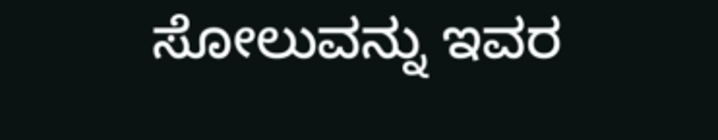ಸೋಲುವನ್ನು ಇವರ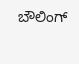ಬೌಲಿಂಗ್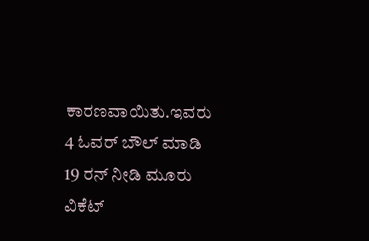ಕಾರಣವಾಯಿತು.ಇವರು 4 ಓವರ್ ಬೌಲ್ ಮಾಡಿ 19 ರನ್ ನೀಡಿ ಮೂರು ವಿಕೆಟ್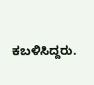ಕಬಳಿಸಿದ್ದರು.